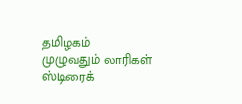தமிழகம் முழுவதும் லாரிகள் ஸ்டிரைக்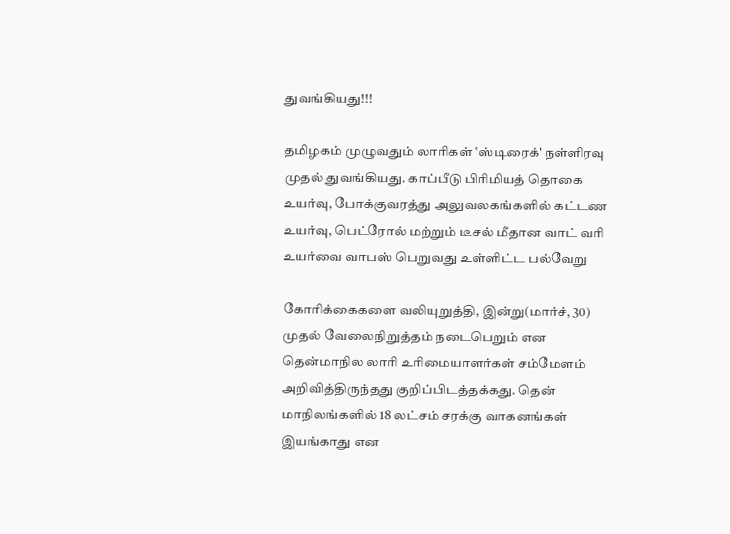துவங்கியது!!!

தமிழகம் முழுவதும் லாரிகள் ‛ஸ்டிரைக்' நள்ளிரவு முதல் துவங்கியது. காப்பீடு பிரிமியத் தொகை உயர்வு, போக்குவரத்து அலுவலகங்களில் கட்டண உயர்வு, பெட்ரோல் மற்றும் டீசல் மீதான வாட் வரி உயர்வை வாபஸ் பெறுவது உள்ளிட்ட பல்வேறு

கோரிக்கைகளை வலியுறுத்தி, இன்று(மார்ச், 30) முதல் வேலைநிறுத்தம் நடைபெறும் என தென்மாநில லாரி உரிமையாளர்கள் சம்மேளம் அறிவித்திருந்தது குறிப்பிடத்தக்கது. தென் மாநிலங்களில் 18 லட்சம் சரக்கு வாகனங்கள் இயங்காது என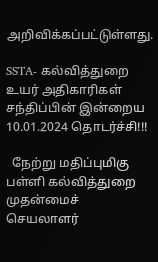அறிவிக்கப்பட்டுள்ளது.

SSTA- கல்வித்துறை உயர் அதிகாரிகள் சந்திப்பின் இன்றைய 10.01.2024 தொடர்ச்சி!!!

  நேற்று மதிப்புமிகு பள்ளி கல்வித்துறை முதன்மைச் செயலாளர்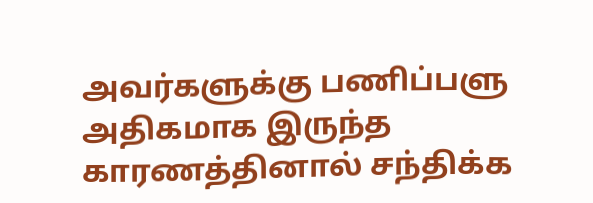அவர்களுக்கு பணிப்பளு அதிகமாக இருந்த காரணத்தினால் சந்திக்க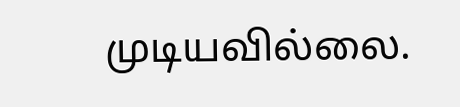முடியவில்லை.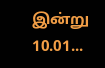இன்று 10.01...